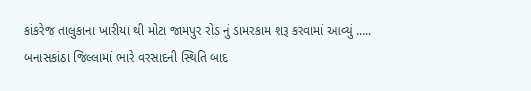કાંકરેજ તાલુકાના ખારીયા થી મોટા જામપુર રોડ નું ડામરકામ શરૂ કરવામાં આવ્યું …..
બનાસકાંઠા જિલ્લામાં ભારે વરસાદની સ્થિતિ બાદ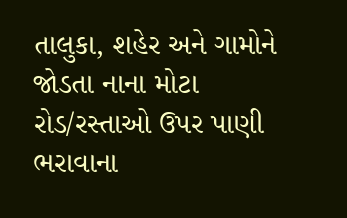તાલુકા, શહેર અને ગામોને જોડતા નાના મોટા રોડ/રસ્તાઓ ઉપર પાણી ભરાવાના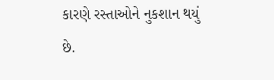કારણે રસ્તાઓને નુકશાન થયું છે.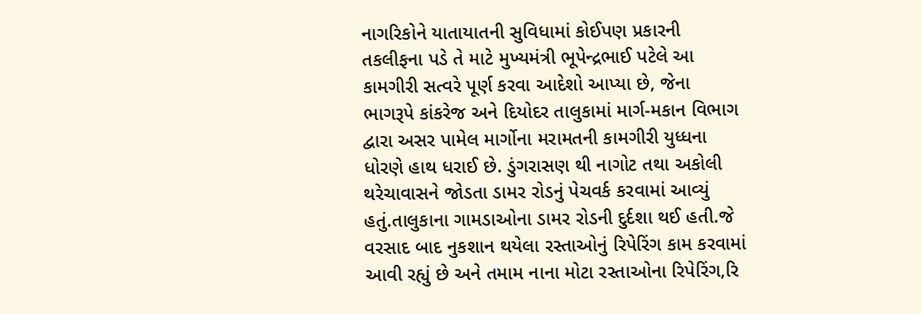નાગરિકોને યાતાયાતની સુવિધામાં કોઈપણ પ્રકારની તકલીફના પડે તે માટે મુખ્યમંત્રી ભૂપેન્દ્રભાઈ પટેલે આ કામગીરી સત્વરે પૂર્ણ કરવા આદેશો આપ્યા છે, જેના ભાગરૂપે કાંકરેજ અને દિયોદર તાલુકામાં માર્ગ-મકાન વિભાગ દ્વારા અસર પામેલ માર્ગોના મરામતની કામગીરી યુધ્ધના ધોરણે હાથ ધરાઈ છે. ડુંગરાસણ થી નાગોટ તથા અકોલી થરેચાવાસને જોડતા ડામર રોડનું પેચવર્ક કરવામાં આવ્યું હતું.તાલુકાના ગામડાઓના ડામર રોડની દુર્દશા થઈ હતી.જે વરસાદ બાદ નુકશાન થયેલા રસ્તાઓનું રિપેરિંગ કામ કરવામાં આવી રહ્યું છે અને તમામ નાના મોટા રસ્તાઓના રિપેરિંગ,રિ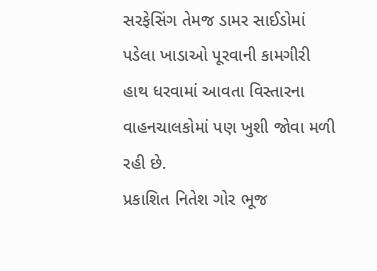સરફેસિંગ તેમજ ડામર સાઈડોમાં પડેલા ખાડાઓ પૂરવાની કામગીરી હાથ ધરવામાં આવતા વિસ્તારના વાહનચાલકોમાં પણ ખુશી જોવા મળી રહી છે.
પ્રકાશિત નિતેશ ગોર ભૂજ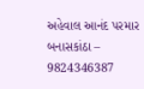અહેવાલ આનંદ પરમાર બનાસકાંઠા – 9824346387